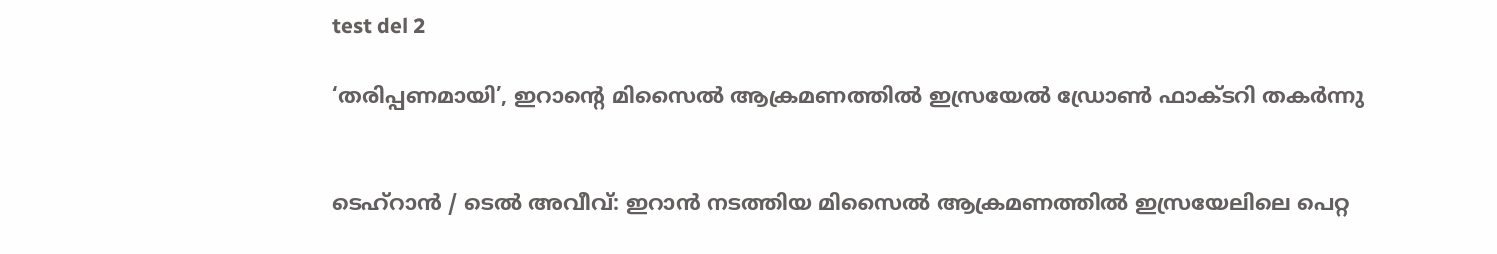test del 2

‘തരിപ്പണമായി’, ഇറാന്‍റെ മിസൈൽ ആക്രമണത്തിൽ ഇസ്രയേൽ ഡ്രോൺ ഫാക്ടറി തകർന്നു


ടെഹ്റാൻ / ടെൽ അവീവ്: ഇറാൻ നടത്തിയ മിസൈൽ ആക്രമണത്തിൽ ഇസ്രയേലിലെ പെറ്റ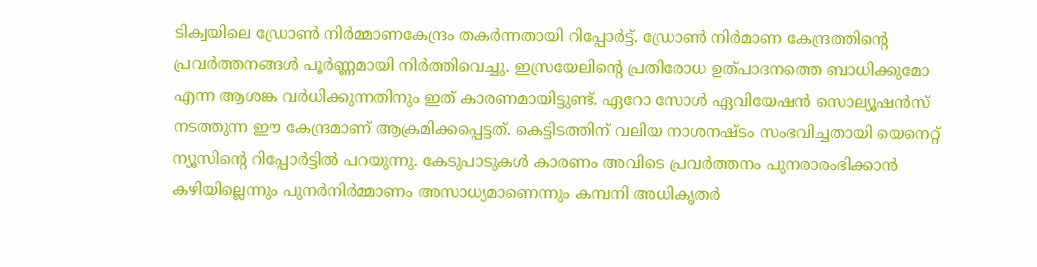ടിക്വയിലെ ഡ്രോൺ നിർമ്മാണകേന്ദ്രം തകർന്നതായി റിപ്പോർട്ട്. ഡ്രോൺ നിർമാണ കേന്ദ്രത്തിന്റെ പ്രവർത്തനങ്ങൾ പൂർണ്ണമായി നിർത്തിവെച്ചു. ഇസ്രയേലിന്റെ പ്രതിരോധ ഉത്പാദനത്തെ ബാധിക്കുമോ എന്ന ആശങ്ക വർധിക്കുന്നതിനും ഇത് കാരണമായിട്ടുണ്ട്. ഏറോ സോൾ ഏവിയേഷൻ സൊല്യൂഷൻസ് നടത്തുന്ന ഈ കേന്ദ്രമാണ് ആക്രമിക്കപ്പെട്ടത്. കെട്ടിടത്തിന് വലിയ നാശനഷ്ടം സംഭവിച്ചതായി യെനെറ്റ് ന്യൂസിന്റെ റിപ്പോർട്ടിൽ പറയുന്നു. കേടുപാടുകൾ കാരണം അവിടെ പ്രവർത്തനം പുനരാരംഭിക്കാൻ കഴിയില്ലെന്നും പുനർനിർമ്മാണം അസാധ്യമാണെന്നും കമ്പനി അധികൃതർ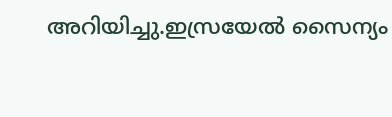അറിയിച്ചു.ഇസ്രയേൽ സൈന്യം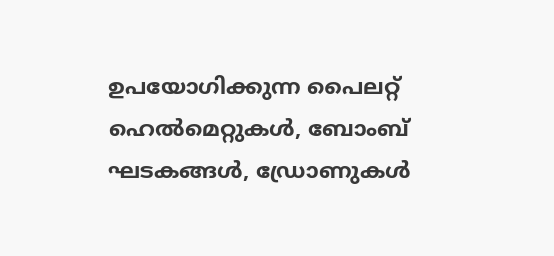ഉപയോഗിക്കുന്ന പൈലറ്റ് ഹെൽമെറ്റുകൾ, ബോംബ് ഘടകങ്ങൾ, ഡ്രോണുകൾ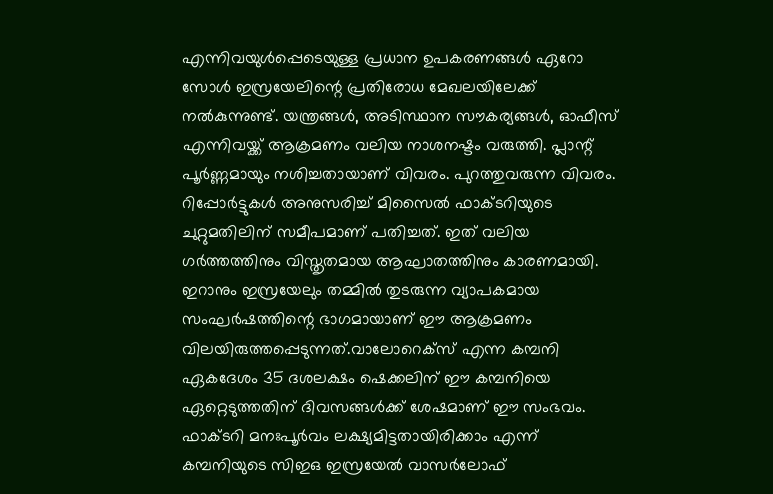എന്നിവയുൾപ്പെടെയുള്ള പ്രധാന ഉപകരണങ്ങൾ ഏറോ സോൾ ഇസ്രയേലിന്റെ പ്രതിരോധ മേഖലയിലേക്ക് നൽകുന്നുണ്ട്. യന്ത്രങ്ങൾ, അടിസ്ഥാന സൗകര്യങ്ങൾ, ഓഫീസ് എന്നിവയ്ക്ക് ആക്രമണം വലിയ നാശനഷ്ടം വരുത്തി. പ്ലാന്റ് പൂർണ്ണമായും നശിച്ചതായാണ് വിവരം. പുറത്തുവരുന്ന വിവരം. റിപ്പോർട്ടുകൾ അനുസരിച്ച് മിസൈൽ ഫാക്ടറിയുടെ ചുറ്റുമതിലിന് സമീപമാണ് പതിച്ചത്. ഇത് വലിയ ഗർത്തത്തിനും വിസ്തൃതമായ ആഘാതത്തിനും കാരണമായി. ഇറാനും ഇസ്രയേലും തമ്മിൽ തുടരുന്ന വ്യാപകമായ സംഘർഷത്തിന്റെ ഭാഗമായാണ് ഈ ആക്രമണം വിലയിരുത്തപ്പെടുന്നത്.വാലോറെക്സ് എന്ന കമ്പനി ഏകദേശം 35 ദശലക്ഷം ഷെക്കലിന് ഈ കമ്പനിയെ ഏറ്റെടുത്തതിന് ദിവസങ്ങൾക്ക് ശേഷമാണ് ഈ സംഭവം. ഫാക്ടറി മനഃപൂർവം ലക്ഷ്യമിട്ടതായിരിക്കാം എന്ന് കമ്പനിയുടെ സിഇഒ ഇസ്രയേൽ വാസർലോഫ്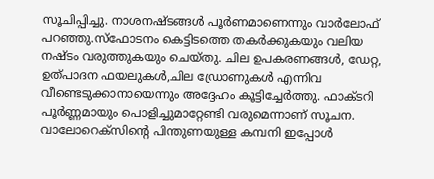സൂചിപ്പിച്ചു. നാശനഷ്ടങ്ങൾ പൂർണമാണെന്നും വാർലോഫ് പറഞ്ഞു.സ്ഫോടനം കെട്ടിടത്തെ തകർക്കുകയും വലിയ നഷ്ടം വരുത്തുകയും ചെയ്തു. ചില ഉപകരണങ്ങൾ, ഡേറ്റ, ഉത്പാദന ഫയലുകൾ,ചില ഡ്രോണുകൾ എന്നിവ വീണ്ടെടുക്കാനായെന്നും അദ്ദേഹം കൂട്ടിച്ചേർത്തു. ഫാക്ടറി പൂർണ്ണമായും പൊളിച്ചുമാറ്റേണ്ടി വരുമെന്നാണ് സൂചന. വാലോറെക്സിന്റെ പിന്തുണയുള്ള കമ്പനി ഇപ്പോൾ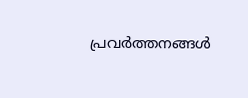പ്രവർത്തനങ്ങൾ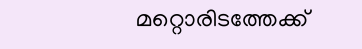മറ്റൊരിടത്തേക്ക്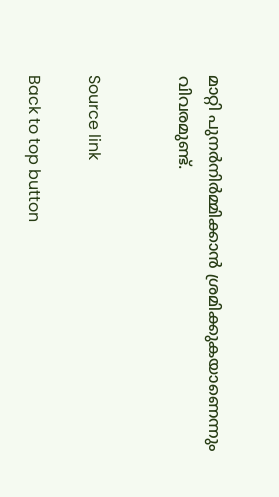മാറ്റി പുനർനിർമ്മിക്കാൻ ശ്രമിക്കുകയാണെന്നും വിവരമുണ്ട്.


Source link

Back to top button